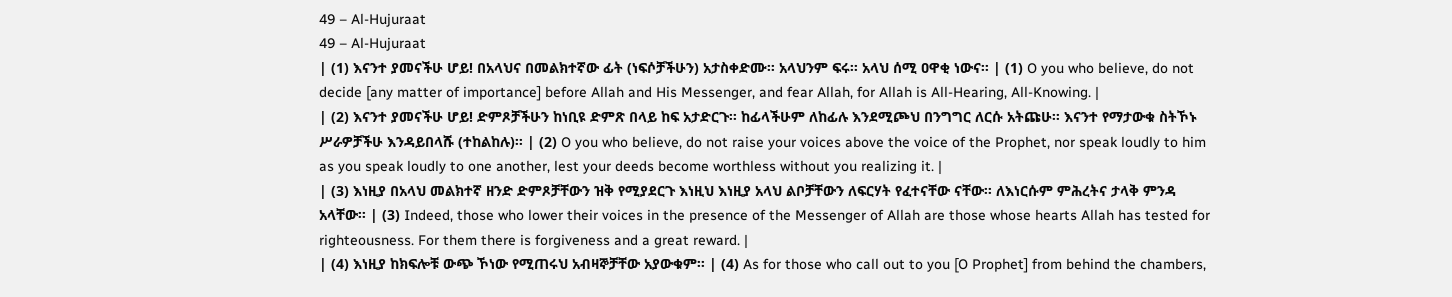49 – Al-Hujuraat
49 – Al-Hujuraat
| (1) እናንተ ያመናችሁ ሆይ! በአላህና በመልክተኛው ፊት (ነፍሶቻችሁን) አታስቀድሙ፡፡ አላህንም ፍሩ፡፡ አላህ ሰሚ ዐዋቂ ነውና፡፡ | (1) O you who believe, do not decide [any matter of importance] before Allah and His Messenger, and fear Allah, for Allah is All-Hearing, All-Knowing. |
| (2) እናንተ ያመናችሁ ሆይ! ድምጾቻችሁን ከነቢዩ ድምጽ በላይ ከፍ አታድርጉ፡፡ ከፊላችሁም ለከፊሉ እንደሚጮህ በንግግር ለርሱ አትጩሁ፡፡ እናንተ የማታውቁ ስትኾኑ ሥራዎቻችሁ እንዳይበላሹ (ተከልከሉ)፡፡ | (2) O you who believe, do not raise your voices above the voice of the Prophet, nor speak loudly to him as you speak loudly to one another, lest your deeds become worthless without you realizing it. |
| (3) እነዚያ በአላህ መልክተኛ ዘንድ ድምጾቻቸውን ዝቅ የሚያደርጉ እነዚህ እነዚያ አላህ ልቦቻቸውን ለፍርሃት የፈተናቸው ናቸው፡፡ ለእነርሱም ምሕረትና ታላቅ ምንዳ አላቸው፡፡ | (3) Indeed, those who lower their voices in the presence of the Messenger of Allah are those whose hearts Allah has tested for righteousness. For them there is forgiveness and a great reward. |
| (4) እነዚያ ከክፍሎቹ ውጭ ኾነው የሚጠሩህ አብዛኞቻቸው አያውቁም፡፡ | (4) As for those who call out to you [O Prophet] from behind the chambers,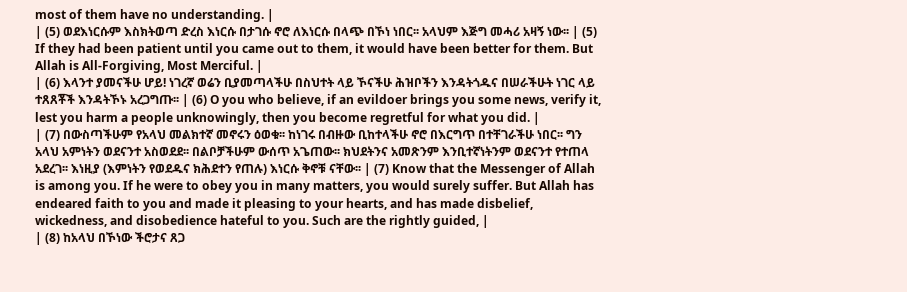most of them have no understanding. |
| (5) ወደእነርሱም እስክትወጣ ድረስ እነርሱ በታገሱ ኖሮ ለእነርሱ በላጭ በኾነ ነበር፡፡ አላህም እጅግ መሓሪ አዛኝ ነው፡፡ | (5) If they had been patient until you came out to them, it would have been better for them. But Allah is All-Forgiving, Most Merciful. |
| (6) እላንተ ያመናችሁ ሆይ! ነገረኛ ወሬን ቢያመጣላችሁ በስህተት ላይ ኾናችሁ ሕዝቦችን እንዳትጎዱና በሠራችሁት ነገር ላይ ተጸጸቾች እንዳትኾኑ አረጋግጡ፡፡ | (6) O you who believe, if an evildoer brings you some news, verify it, lest you harm a people unknowingly, then you become regretful for what you did. |
| (7) በውስጣችሁም የአላህ መልክተኛ መኖሩን ዕወቁ፡፡ ከነገሩ በብዙው ቢከተላችሁ ኖሮ በእርግጥ በተቸገራችሁ ነበር፡፡ ግን አላህ አምነትን ወደናንተ አስወደደ፡፡ በልቦቻችሁም ውሰጥ አጌጠው፡፡ ክህደትንና አመጽንም እንቢተኛነትንም ወደናንተ የተጠላ አደረገ፡፡ እነዚያ (እምነትን የወደዱና ክሕደተን የጠሉ) እነርሱ ቅኖቹ ናቸው፡፡ | (7) Know that the Messenger of Allah is among you. If he were to obey you in many matters, you would surely suffer. But Allah has endeared faith to you and made it pleasing to your hearts, and has made disbelief, wickedness, and disobedience hateful to you. Such are the rightly guided, |
| (8) ከአላህ በኾነው ችሮታና ጸጋ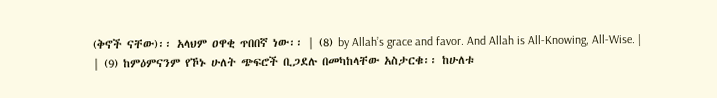(ቅኖች ናቸው)፡፡ አላህም ዐዋቂ ጥበበኛ ነው፡፡ | (8) by Allah’s grace and favor. And Allah is All-Knowing, All-Wise. |
| (9) ከምዕምናንም የኾኑ ሁለት ጭፍሮች ቢጋደሉ በመካከላቸው አስታርቁ፡፡ ከሁለቱ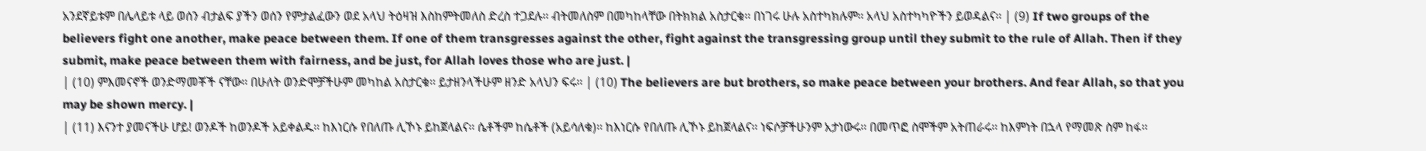አንደኛይቱም በሌላይቱ ላይ ወሰን ብታልፍ ያችን ወሰን የምታልፈውን ወደ አላህ ትዕዛዝ እስከምትመለስ ድረስ ተጋደሉ፡፡ ብትመለስም በመካከላቸው በትክክል አስታርቁ፡፡ በነገሩ ሁሉ አስተካክሉም፡፡ አላህ አስተካካዮችን ይወዳልና፡፡ | (9) If two groups of the believers fight one another, make peace between them. If one of them transgresses against the other, fight against the transgressing group until they submit to the rule of Allah. Then if they submit, make peace between them with fairness, and be just, for Allah loves those who are just. |
| (10) ምእመናኖች ወንድማመቾች ናቸው፡፡ በሁለት ወንድሞቻችሁም መካከል አስታርቁ፡፡ ይታዘንላችሁም ዘንድ አላህን ፍሩ፡፡ | (10) The believers are but brothers, so make peace between your brothers. And fear Allah, so that you may be shown mercy. |
| (11) እናንተ ያመናችሁ ሆይ! ወንዶች ከወንዶች አይቀልዱ፡፡ ከእነርሱ የበለጡ ሊኾኑ ይከጀላልና፡፡ ሴቶችም ከሴቶች (አይሳለቁ)፡፡ ከእነርሱ የበለጡ ሊኾኑ ይከጀላልና፡፡ ነፍሶቻችሁንም አታነውሩ፡፡ በመጥፎ ስሞችም አትጠራሩ፡፡ ከእምነት በኋላ የማመጽ ስም ከፋ፡፡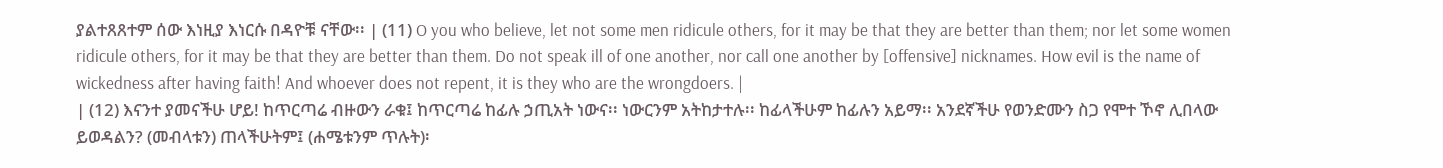ያልተጸጸተም ሰው እነዚያ እነርሱ በዳዮቹ ናቸው፡፡ | (11) O you who believe, let not some men ridicule others, for it may be that they are better than them; nor let some women ridicule others, for it may be that they are better than them. Do not speak ill of one another, nor call one another by [offensive] nicknames. How evil is the name of wickedness after having faith! And whoever does not repent, it is they who are the wrongdoers. |
| (12) እናንተ ያመናችሁ ሆይ! ከጥርጣሬ ብዙውን ራቁ፤ ከጥርጣሬ ከፊሉ ኃጢአት ነውና፡፡ ነውርንም አትከታተሉ፡፡ ከፊላችሁም ከፊሉን አይማ፡፡ አንደኛችሁ የወንድሙን ስጋ የሞተ ኾኖ ሊበላው ይወዳልን? (መብላቱን) ጠላችሁትም፤ (ሐሜቱንም ጥሉት)፡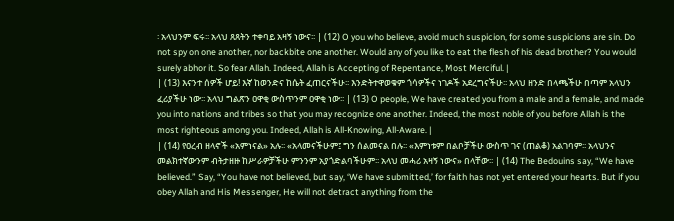፡ አላህንም ፍሩ፡፡ አላህ ጸጸትን ተቀባይ አዛኝ ነውና፡፡ | (12) O you who believe, avoid much suspicion, for some suspicions are sin. Do not spy on one another, nor backbite one another. Would any of you like to eat the flesh of his dead brother? You would surely abhor it. So fear Allah. Indeed, Allah is Accepting of Repentance, Most Merciful. |
| (13) እናንተ ሰዎች ሆይ! እኛ ከወንድና ከሴት ፈጠርናችሁ፡፡ እንድትተዋወቁም ጎሳዎችና ነገዶች አደረግናችሁ፡፡ አላህ ዘንድ በላጫችሁ በጣም አላህን ፈሪያችሁ ነው፡፡ አላህ ግልጽን ዐዋቂ ውስጥንም ዐዋቂ ነው፡፡ | (13) O people, We have created you from a male and a female, and made you into nations and tribes so that you may recognize one another. Indeed, the most noble of you before Allah is the most righteous among you. Indeed, Allah is All-Knowing, All-Aware. |
| (14) የዐረብ ዘላኖች «አምነናል» አሉ፡፡ «አላመናችሁም፤ ግን ሰልመናል በሉ፡፡ «እምነቱም በልቦቻችሁ ውስጥ ገና (ጠልቆ) አልገባም፡፡ አላህንና መልክተኛውንም ብትታዘዙ ከሥራዎቻችሁ ምንንም አያጎድልባችሁም፡፡ አላህ መሓሪ አዛኝ ነውና» በላቸው፡፡ | (14) The Bedouins say, “We have believed.” Say, “You have not believed, but say, ‘We have submitted,’ for faith has not yet entered your hearts. But if you obey Allah and His Messenger, He will not detract anything from the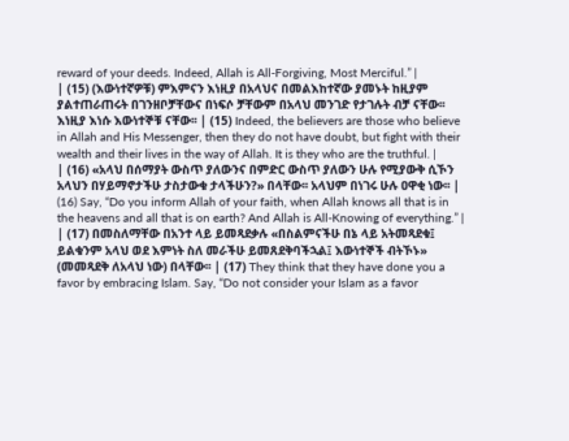reward of your deeds. Indeed, Allah is All-Forgiving, Most Merciful.” |
| (15) (እውነተኛዎቹ) ምእምናን እነዚያ በአላህና በመልእከተኛው ያመኑት ከዚያም ያልተጠራጠሩት በገንዘቦቻቸውና በነፍሶ ቻቸውም በአላህ መንገድ የታገሉት ብቻ ናቸው፡፡ እነዚያ እነሱ እውነተኞቹ ናቸው፡፡ | (15) Indeed, the believers are those who believe in Allah and His Messenger, then they do not have doubt, but fight with their wealth and their lives in the way of Allah. It is they who are the truthful. |
| (16) «አላህ በሰማያት ውስጥ ያለውንና በምድር ውስጥ ያለውን ሁሉ የሚያውቅ ሲኾን አላህን በሃይማኖታችሁ ታስታውቁ ታላችሁን?» በላቸው፡፡ አላህም በነገሩ ሁሉ ዐዋቂ ነው፡፡ | (16) Say, “Do you inform Allah of your faith, when Allah knows all that is in the heavens and all that is on earth? And Allah is All-Knowing of everything.” |
| (17) በመስለማቸው በአንተ ላይ ይመጻደቃሉ «በስልምናችሁ በኔ ላይ አትመጻደቁ፤ ይልቁንም አላህ ወደ እምነት ስለ መራችሁ ይመጸደቅባችኋል፤ እውነተኞች ብትኾኑ» (መመጻደቅ ለአላህ ነው) በላቸው፡፡ | (17) They think that they have done you a favor by embracing Islam. Say, “Do not consider your Islam as a favor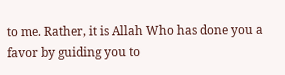to me. Rather, it is Allah Who has done you a favor by guiding you to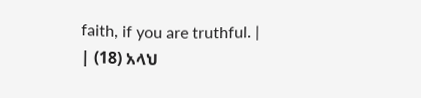faith, if you are truthful. |
| (18) አላህ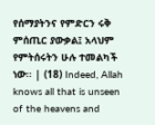የሰማያትንና የምድርን ሩቅ ምሰጢር ያውቃል፤ አላህም የምትሰሩትን ሁሉ ተመልካች ነው፡፡ | (18) Indeed, Allah knows all that is unseen of the heavens and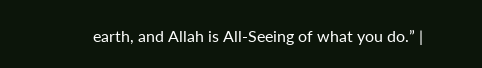earth, and Allah is All-Seeing of what you do.” |